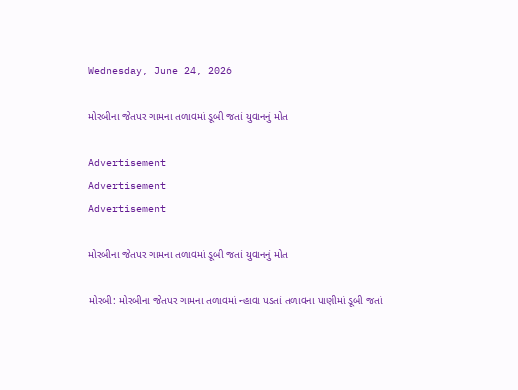Wednesday, June 24, 2026

મોરબીના જેતપર ગામના તળાવમાં ડૂબી જતાં યુવાનનું મોત

Advertisement
Advertisement
Advertisement

મોરબીના જેતપર ગામના તળાવમાં ડૂબી જતાં યુવાનનું મોત

મોરબી: મોરબીના જેતપર ગામના તળાવમાં ન્હાવા પડતાં તળાવના પાણીમાં ડૂબી જતાં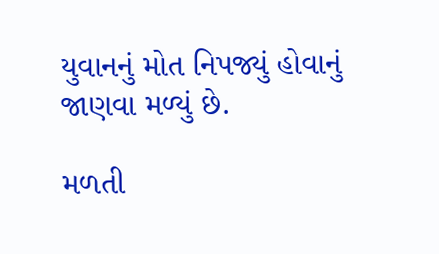યુવાનનું મોત નિપજ્યું હોવાનું જાણવા મળ્યું છે.

મળતી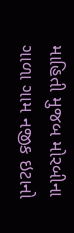માહિતી મુજબ મોરબીના ગાળા ગામ નજીક ઇટાનો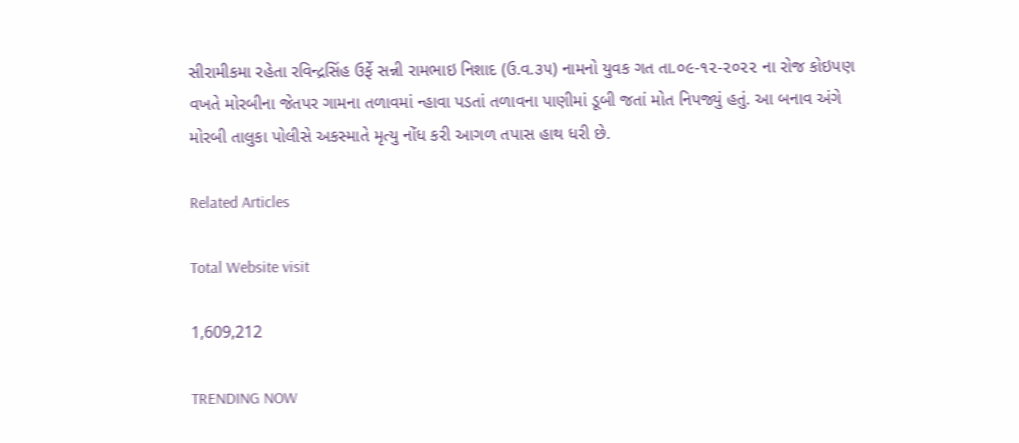સીરામીકમા રહેતા રવિન્દ્રસિંહ ઉર્ફે સન્ની રામભાઇ નિશાદ (ઉ.વ.૩૫) નામનો યુવક ગત તા.૦૯-૧૨-૨૦૨૨ ના રોજ કોઇપણ વખતે મોરબીના જેતપર ગામના તળાવમાં ન્હાવા પડતાં તળાવના પાણીમાં ડૂબી જતાં મોત નિપજ્યું હતું. આ બનાવ અંગે મોરબી તાલુકા પોલીસે અકસ્માતે મૃત્યુ નોંધ કરી આગળ તપાસ હાથ ધરી છે.

Related Articles

Total Website visit

1,609,212

TRENDING NOW